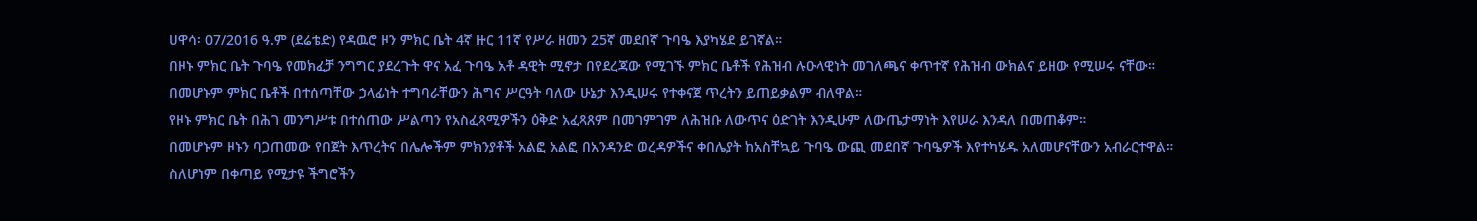ሀዋሳ፡ 07/2016 ዓ.ም (ደሬቴድ) የዳዉሮ ዞን ምክር ቤት 4ኛ ዙር 11ኛ የሥራ ዘመን 25ኛ መደበኛ ጉባዔ እያካሄደ ይገኛል።
በዞኑ ምክር ቤት ጉባዔ የመክፈቻ ንግግር ያደረጉት ዋና አፈ ጉባዔ አቶ ዳዊት ሚኖታ በየደረጃው የሚገኙ ምክር ቤቶች የሕዝብ ሉዑላዊነት መገለጫና ቀጥተኛ የሕዝብ ውክልና ይዘው የሚሠሩ ናቸው።
በመሆኑም ምክር ቤቶች በተሰጣቸው ኃላፊነት ተግባራቸውን ሕግና ሥርዓት ባለው ሁኔታ እንዲሠሩ የተቀናጀ ጥረትን ይጠይቃልም ብለዋል።
የዞኑ ምክር ቤት በሕገ መንግሥቱ በተሰጠው ሥልጣን የአስፈጻሚዎችን ዕቅድ አፈጻጸም በመገምገም ለሕዝቡ ለውጥና ዕድገት እንዲሁም ለውጤታማነት እየሠራ እንዳለ በመጠቆም።
በመሆኑም ዞኑን ባጋጠመው የበጀት እጥረትና በሌሎችም ምክንያቶች አልፎ አልፎ በአንዳንድ ወረዳዎችና ቀበሌያት ከአስቸኳይ ጉባዔ ውጪ መደበኛ ጉባዔዎች እየተካሄዱ አለመሆናቸውን አብራርተዋል።
ስለሆነም በቀጣይ የሚታዩ ችግሮችን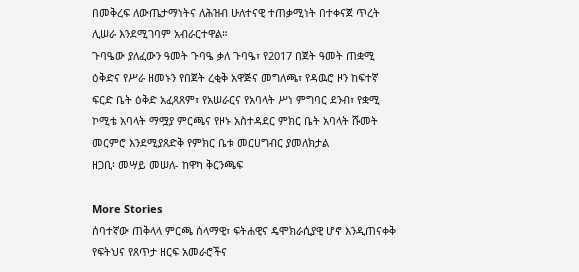በመቅረፍ ለውጤታማነትና ለሕዝብ ሁለተናዊ ተጠቃሚነት በተቀናጀ ጥረት ሊሠራ እንደሚገባም አብራርተዋል።
ጉባዔው ያለፈውን ዓመት ጉባዔ ቃለ ጉባዔ፣ የ2017 በጀት ዓመት ጠቋሚ ዕቅድና የሥራ ዘመኑን የበጀት ረቂቅ አዋጅና መግለጫ፣ የዳዉሮ ዞን ከፍተኛ ፍርድ ቤት ዕቅድ አፈጻጸም፣ የአሠራርና የአባላት ሥነ ምግባር ደንብ፣ የቋሚ ኮሚቴ አባላት ማሟያ ምርጫና የዞኑ አስተዳደር ምክር ቤት አባላት ሹመት መርምሮ እንደሚያጸድቅ የምክር ቤቱ መርሀግብር ያመለክታል
ዘጋቢ፡ መሣይ መሠለ- ከዋካ ቅርንጫፍ

More Stories
ሰባተኛው ጠቅላላ ምርጫ ሰላማዊ፣ ፍትሐዊና ዴሞክራሲያዊ ሆኖ እንዲጠናቀቅ የፍትህና የጸጥታ ዘርፍ አመራሮችና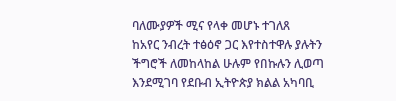ባለሙያዎች ሚና የላቀ መሆኑ ተገለጸ
ከአየር ንብረት ተፅዕኖ ጋር እየተስተዋሉ ያሉትን ችግሮች ለመከላከል ሁሉም የበኩሉን ሊወጣ እንደሚገባ የደቡብ ኢትዮጵያ ክልል አካባቢ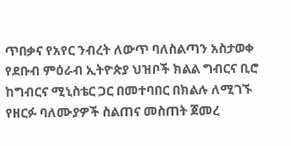ጥበቃና የአየር ንብረት ለውጥ ባለስልጣን አስታወቀ
የደቡብ ምዕራብ ኢትዮጵያ ህዝቦች ክልል ግብርና ቢሮ ከግብርና ሚኒስቴር ጋር በመተባበር በክልሉ ለሚገኙ የዘርፉ ባለሙያዎች ስልጠና መስጠት ጀመረ